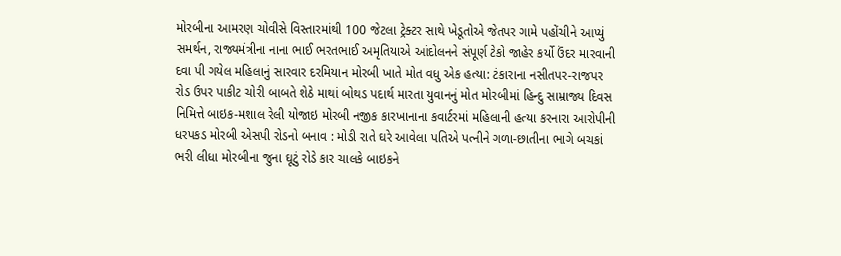મોરબીના આમરણ ચોવીસે વિસ્તારમાંથી 100 જેટલા ટ્રેક્ટર સાથે ખેડૂતોએ જેતપર ગામે પહોંચીને આપ્યું સમર્થન, રાજ્યમંત્રીના નાના ભાઈ ભરતભાઈ અમૃતિયાએ આંદોલનને સંપૂર્ણ ટેકો જાહેર કર્યો ઉંદર મારવાની દવા પી ગયેલ મહિલાનું સારવાર દરમિયાન મોરબી ખાતે મોત વધુ એક હત્યા: ટંકારાના નસીતપર-રાજપર રોડ ઉપર પાકીટ ચોરી બાબતે શેઠે માથાં બોથડ પદાર્થ મારતા યુવાનનું મોત મોરબીમાં હિન્દુ સામ્રાજ્ય દિવસ નિમિત્તે બાઇક-મશાલ રેલી યોજાઇ મોરબી નજીક કારખાનાના કવાર્ટરમાં મહિલાની હત્યા કરનારા આરોપીની ધરપકડ મોરબી એસપી રોડનો બનાવ : મોડી રાતે ઘરે આવેલા પતિએ પત્નીને ગળા-છાતીના ભાગે બચકાં ભરી લીધા મોરબીના જુના ઘૂટું રોડે કાર ચાલકે બાઇકને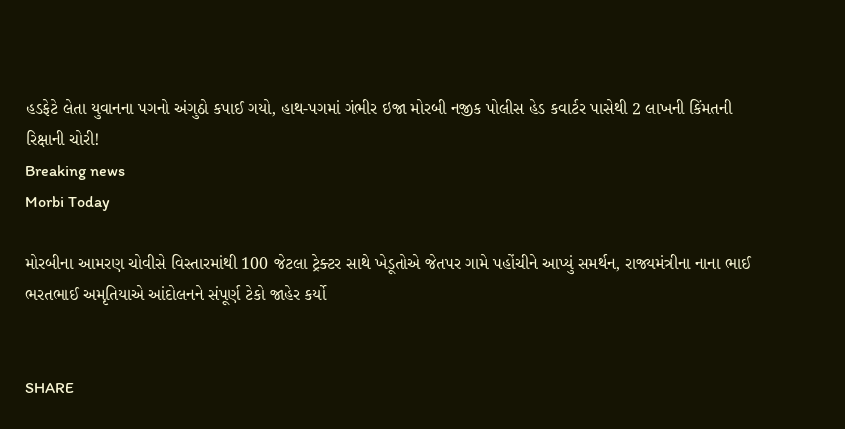હડફેટે લેતા યુવાનના પગનો અંગુઠો કપાઈ ગયો, હાથ-પગમાં ગંભીર ઇજા મોરબી નજીક પોલીસ હેડ કવાર્ટર પાસેથી 2 લાખની કિંમતની રિક્ષાની ચોરી!
Breaking news
Morbi Today

મોરબીના આમરણ ચોવીસે વિસ્તારમાંથી 100 જેટલા ટ્રેક્ટર સાથે ખેડૂતોએ જેતપર ગામે પહોંચીને આપ્યું સમર્થન, રાજ્યમંત્રીના નાના ભાઈ ભરતભાઈ અમૃતિયાએ આંદોલનને સંપૂર્ણ ટેકો જાહેર કર્યો


SHARE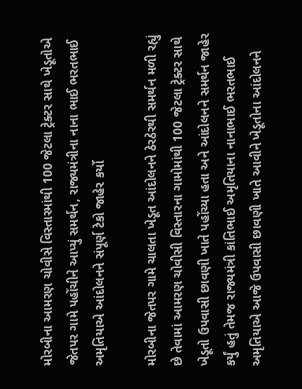મોરબીના આમરણ ચોવીસે વિસ્તારમાંથી 100 જેટલા ટ્રેક્ટર સાથે ખેડૂતોએ જેતપર ગામે પહોંચીને આપ્યું સમર્થન, રાજ્યમંત્રીના નાના ભાઈ ભરતભાઈ અમૃતિયાએ આંદોલનને સંપૂર્ણ ટેકો જાહેર કર્યો

મોરબીના જેતપર ગામે ચાલતા ખેડૂત આંદોલનને ઠેરઠેરથી સમર્થન મળી રહ્યું છે તેવામાં આમરણ ચોવીસી વિસ્તારના ગામોમાંથી 100 જેટલા ટ્રેક્ટર સાથે ખેડૂતો ઉપવાસી છાવણી ખાતે પહોંચ્યા હતા અને આંદોલનને સમર્થન જાહેર કર્યું હતું તેમજ રાજ્યમંત્રી કાંતિભાઈ અમૃતિયાના નાનાભાઈ ભરતભાઈ અમૃતિયાએ આજે ઉપવાસી છાવણી ખાતે આવીને ખેડૂતોના આંદોલનને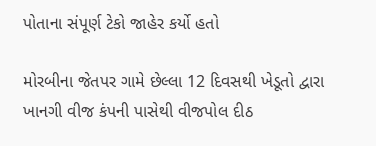પોતાના સંપૂર્ણ ટેકો જાહેર કર્યો હતો

મોરબીના જેતપર ગામે છેલ્લા 12 દિવસથી ખેડૂતો દ્વારા ખાનગી વીજ કંપની પાસેથી વીજપોલ દીઠ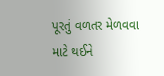પૂરતું વળતર મેળવવા માટે થઈને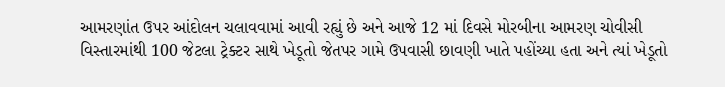આમરણાંત ઉપર આંદોલન ચલાવવામાં આવી રહ્યું છે અને આજે 12 માં દિવસે મોરબીના આમરણ ચોવીસી વિસ્તારમાંથી 100 જેટલા ટ્રેક્ટર સાથે ખેડૂતો જેતપર ગામે ઉપવાસી છાવણી ખાતે પહોંચ્યા હતા અને ત્યાં ખેડૂતો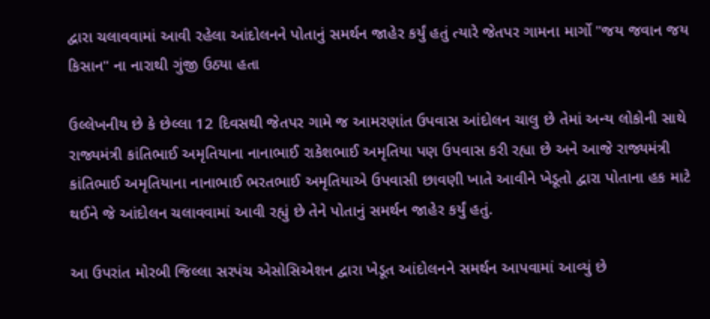દ્વારા ચલાવવામાં આવી રહેલા આંદોલનને પોતાનું સમર્થન જાહેર કર્યું હતું ત્યારે જેતપર ગામના માર્ગો "જય જવાન જય કિસાન" ના નારાથી ગુંજી ઉઠ્યા હતા

ઉલ્લેખનીય છે કે છેલ્લા 12 દિવસથી જેતપર ગામે જ આમરણાંત ઉપવાસ આંદોલન ચાલુ છે તેમાં અન્ય લોકોની સાથે રાજ્યમંત્રી કાંતિભાઈ અમૃતિયાના નાનાભાઈ રાકેશભાઈ અમૃતિયા પણ ઉપવાસ કરી રહ્યા છે અને આજે રાજ્યમંત્રી કાંતિભાઈ અમૃતિયાના નાનાભાઈ ભરતભાઈ અમૃતિયાએ ઉપવાસી છાવણી ખાતે આવીને ખેડૂતો દ્વારા પોતાના હક માટે થઈને જે આંદોલન ચલાવવામાં આવી રહ્યું છે તેને પોતાનું સમર્થન જાહેર કર્યું હતું.

આ ઉપરાંત મોરબી જિલ્લા સરપંચ એસોસિએશન દ્વારા ખેડૂત આંદોલનને સમર્થન આપવામાં આવ્યું છે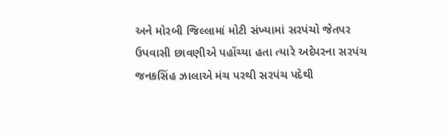અને મોરબી જિલ્લામાં મોટી સંખ્યામાં સરપંચો જેતપર ઉપવાસી છાવણીએ પહોંચ્યા હતા ત્યારે અદેપરના સરપંચ જનકસિંહ ઝાલાએ મંચ પરથી સરપંચ પદેથી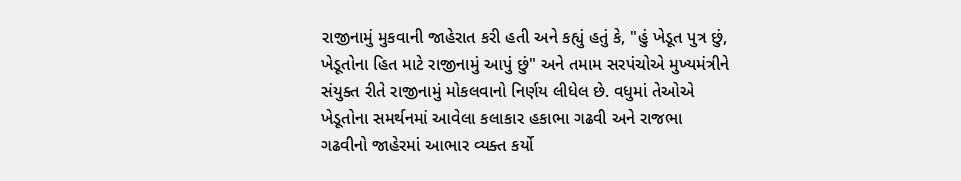રાજીનામું મુકવાની જાહેરાત કરી હતી અને કહ્યું હતું કે, "હું ખેડૂત પુત્ર છું, ખેડૂતોના હિત માટે રાજીનામું આપું છું" અને તમામ સરપંચોએ મુખ્યમંત્રીને સંયુક્ત રીતે રાજીનામું મોકલવાનો નિર્ણય લીધેલ છે. વધુમાં તેઓએ ખેડૂતોના સમર્થનમાં આવેલા કલાકાર હકાભા ગઢવી અને રાજભા ગઢવીનો જાહેરમાં આભાર વ્યક્ત કર્યો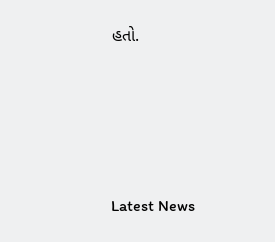હતો.






Latest News